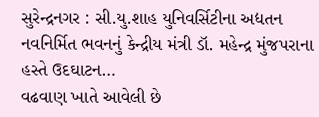સુરેન્દ્રનગર : સી.યુ.શાહ યુનિવર્સિટીના અદ્યતન નવનિર્મિત ભવનનું કેન્દ્રીય મંત્રી ડૉ. મહેન્દ્ર મુંજપરાના હસ્તે ઉદઘાટન…
વઢવાણ ખાતે આવેલી છે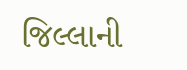જિલ્લાની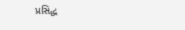પ્રસિદ્ધ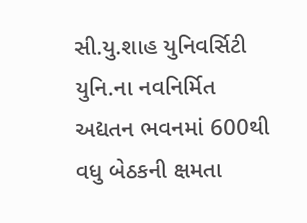સી.યુ.શાહ યુનિવર્સિટી યુનિ.ના નવનિર્મિત અદ્યતન ભવનમાં 600થી વધુ બેઠકની ક્ષમતા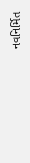નવનિર્મિત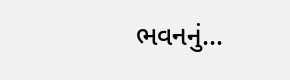ભવનનું…